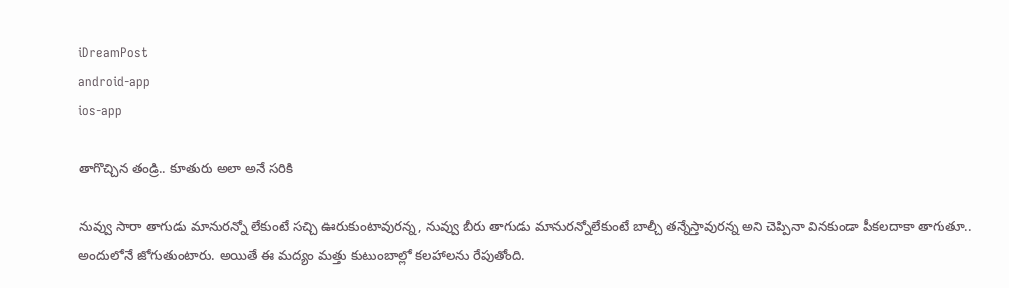iDreamPost
android-app
ios-app

తాగొచ్చిన తండ్రి.. కూతురు అలా అనే సరికి

నువ్వు సారా తాగుడు మానురన్నో లేకుంటే సచ్చి ఊరుకుంటావురన్న, నువ్వు బీరు తాగుడు మానురన్నోలేకుంటే బాల్చీ తన్నేస్తావురన్న అని చెప్పినా వినకుండా పీకలదాకా తాగుతూ.. అందులోనే జోగుతుంటారు. అయితే ఈ మద్యం మత్తు కుటుంబాల్లో కలహాలను రేపుతోంది.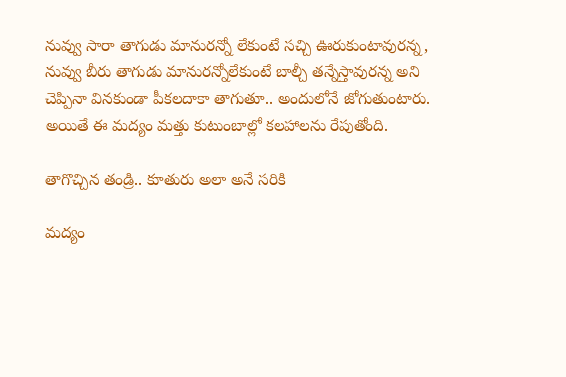నువ్వు సారా తాగుడు మానురన్నో లేకుంటే సచ్చి ఊరుకుంటావురన్న, నువ్వు బీరు తాగుడు మానురన్నోలేకుంటే బాల్చీ తన్నేస్తావురన్న అని చెప్పినా వినకుండా పీకలదాకా తాగుతూ.. అందులోనే జోగుతుంటారు. అయితే ఈ మద్యం మత్తు కుటుంబాల్లో కలహాలను రేపుతోంది.

తాగొచ్చిన తండ్రి.. కూతురు అలా అనే సరికి

మద్యం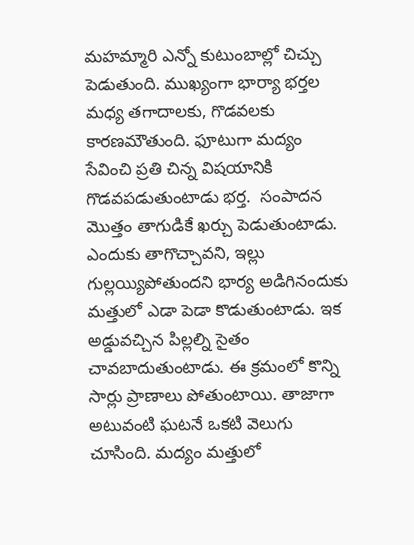మహమ్మారి ఎన్నో కుటుంబాల్లో చిచ్చు పెడుతుంది. ముఖ్యంగా భార్యా భర్తల మధ్య తగాదాలకు, గొడవలకు కారణమౌతుంది. ఫూటుగా మద్యం సేవించి ప్రతి చిన్న విషయానికి గొడవపడుతుంటాడు భర్త.  సంపాదన మొత్తం తాగుడికే ఖర్చు పెడుతుంటాడు. ఎందుకు తాగొచ్చావని, ఇల్లు గుల్లయ్యిపోతుందని భార్య అడిగినందుకు మత్తులో ఎడా పెడా కొడుతుంటాడు. ఇక అడ్డువచ్చిన పిల్లల్ని సైతం చావబాదుతుంటాడు. ఈ క్రమంలో కొన్ని సార్లు ప్రాణాలు పోతుంటాయి. తాజాగా అటువంటి ఘటనే ఒకటి వెలుగు చూసింది. మద్యం మత్తులో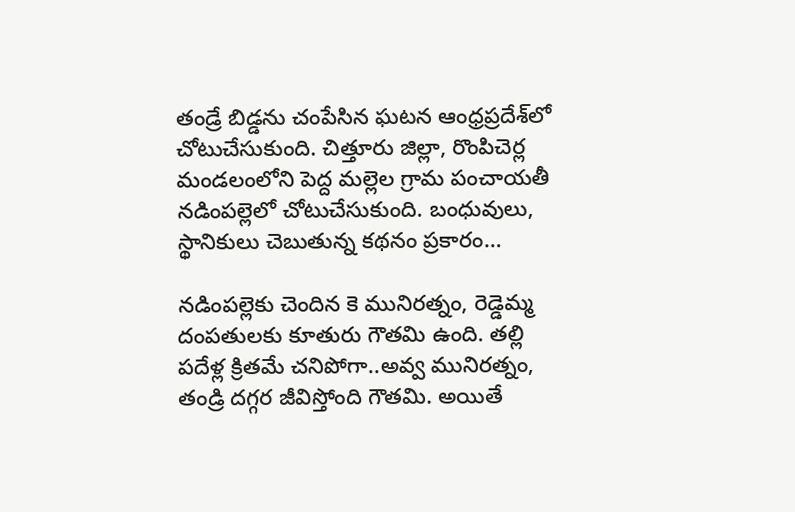తండ్రే బిడ్డను చంపేసిన ఘటన ఆంధ్రప్రదేశ్‌లో చోటుచేసుకుంది. చిత్తూరు జిల్లా, రొంపిచెర్ల మండలంలోని పెద్ద మల్లెల గ్రామ పంచాయతీ నడింపల్లెలో చోటుచేసుకుంది. బంధువులు, స్థానికులు చెబుతున్న కథనం ప్రకారం…

నడింపల్లెకు చెందిన కె మునిరత్నం, రెడ్డెమ్మ దంపతులకు కూతురు గౌతమి ఉంది. తల్లి పదేళ్ల క్రితమే చనిపోగా..అవ్వ మునిరత్నం, తండ్రి దగ్గర జీవిస్తోంది గౌతమి. అయితే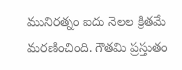మునిరత్నం ఐదు నెలల క్రితమే మరణించింది. గౌతమి ప్రస్తుతం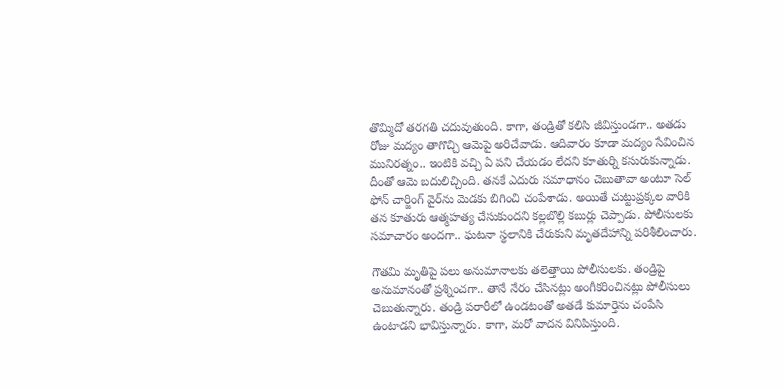తొమ్మిదో తరగతి చదువుతుంది. కాగా, తండ్రితో కలిసి జీవిస్తుండగా.. అతడు రోజు మద్యం తాగొచ్చి ఆమెపై అరిచేవాడు. ఆదివారం కూడా మద్యం సేవించిన మునిరత్నం.. ఇంటికి వచ్చి ఏ పని చేయడం లేదని కూతుర్ని కసురుకున్నాడు. దీంతో ఆమె బదులిచ్చింది. తనకే ఎదురు సమాధానం చెబుతావా అంటూ సెల్ ఫోన్ చార్జింగ్ వైర్‌ను మెడకు బిగించి చంపేశాడు. అయితే చుట్టుప్రక్కల వారికి తన కూతురు ఆత్మహత్య చేసుకుందని కల్లబొల్లి కబుర్లు చెప్పాడు. పోలీసులకు సమాచారం అందగా.. ఘటనా స్థలానికి చేరుకుని మృతదేహాన్ని పరిశీలించారు.

గౌతమి మృతిపై పలు అనుమానాలకు తలెత్తాయి పోలీసులకు. తండ్రిపై అనుమానంతో ప్రశ్నించగా.. తానే నేరం చేసినట్లు అంగీకరించినట్లు పోలీసులు చెబుతున్నారు. తండ్రి పరారీలో ఉండటంతో అతడే కుమార్తెను చంపేసి ఉంటాడని భావిస్తున్నారు. కాగా, మరో వాదన వినిపిస్తుంది.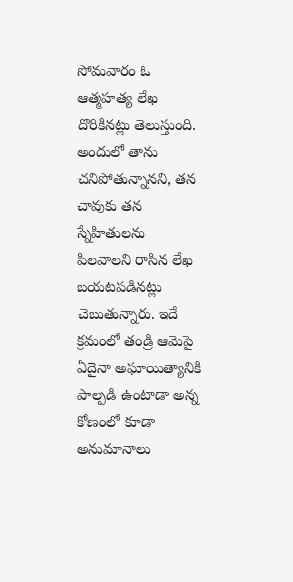సోమవారం ఓ ఆత్మహత్య లేఖ దొరికినట్లు తెలుస్తుంది. అందులో తాను చనిపోతున్నానని, తన చావుకు తన స్నేహితులను పిలవాలని రాసిన లేఖ బయటపడినట్లు చెబుతున్నారు. ఇదే క్రమంలో తండ్రి ఆమెపై ఏదైనా అఘాయిత్యానికి పాల్పడి ఉంటాడా అన్న కోణంలో కూడా అనుమానాలు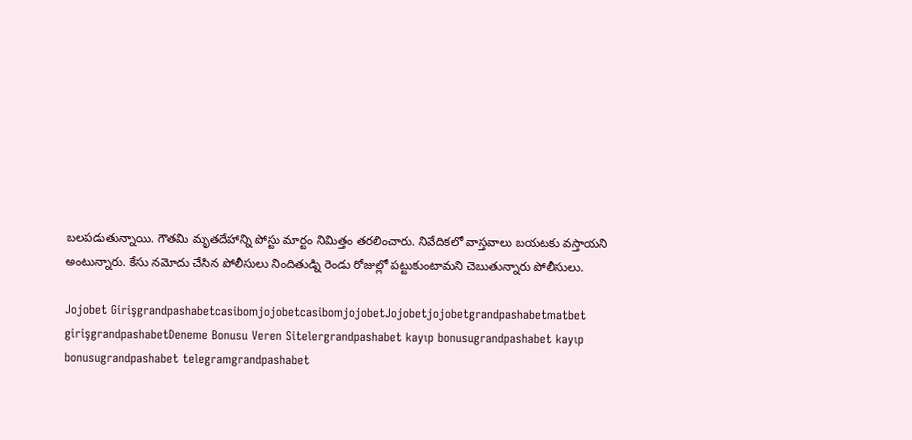బలపడుతున్నాయి. గౌతమి మృతదేహాన్ని పోస్టు మార్టం నిమిత్తం తరలించారు. నివేదికలో వాస్తవాలు బయటకు వస్తాయని అంటున్నారు. కేసు నమోదు చేసిన పోలీసులు నిందితుడ్ని రెండు రోజుల్లో పట్టుకుంటామని చెబుతున్నారు పోలీసులు.

Jojobet GirişgrandpashabetcasibomjojobetcasibomjojobetJojobetjojobetgrandpashabetmatbet girişgrandpashabetDeneme Bonusu Veren Sitelergrandpashabet kayıp bonusugrandpashabet kayıp bonusugrandpashabet telegramgrandpashabet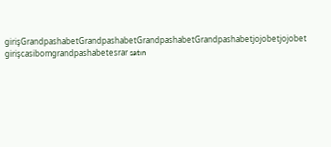girişGrandpashabetGrandpashabetGrandpashabetGrandpashabetjojobetjojobet girişcasibomgrandpashabetesrar satın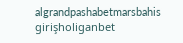algrandpashabetmarsbahis girişholiganbet